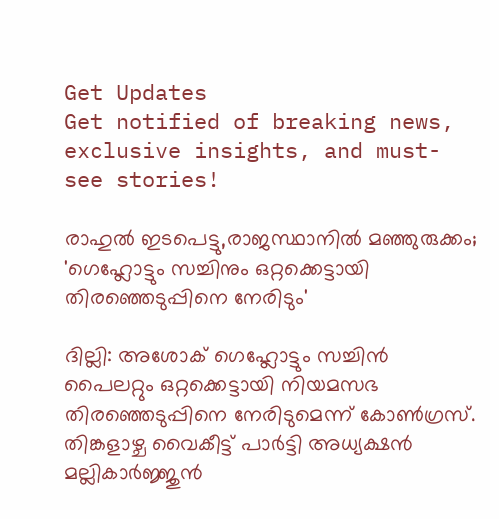Get Updates
Get notified of breaking news, exclusive insights, and must-see stories!

രാഹുൽ ഇടപെട്ടു,രാജസ്ഥാനിൽ മഞ്ഞുരുക്കം; 'ഗെഹ്ലോട്ടും സച്ചിനും ഒറ്റക്കെട്ടായി തിരഞ്ഞെടുപ്പിനെ നേരിടും'

ദില്ലി: അശോക് ഗെഹ്ലോട്ടും സച്ചിൻ പൈലറ്റും ഒറ്റക്കെട്ടായി നിയമസഭ തിരഞ്ഞെടുപ്പിനെ നേരിടുമെന്ന് കോൺഗ്രസ്. തിങ്കളാഴ്ച വൈകീട്ട് പാർട്ടി അധ്യക്ഷൻ മല്ലികാർജ്ജുൻ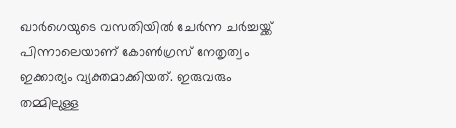ഖാർഗെയുടെ വസതിയിൽ ചേർന്ന ചർച്ചയ്ക്ക് പിന്നാലെയാണ് കോൺഗ്രസ് നേതൃത്വം ഇക്കാര്യം വ്യക്തമാക്കിയത്. ഇരുവരും തമ്മിലുള്ള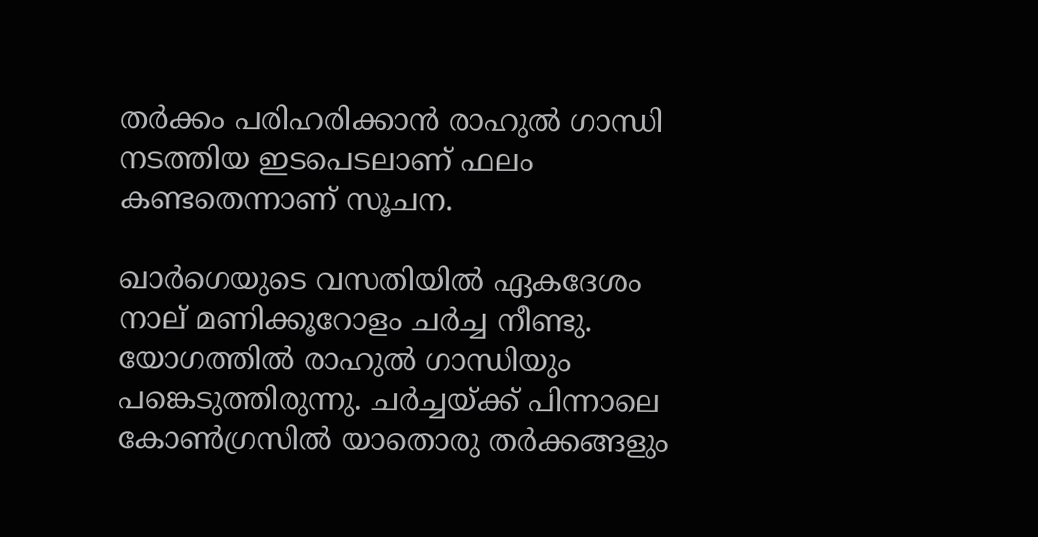തർക്കം പരിഹരിക്കാൻ രാഹുൽ ഗാന്ധി നടത്തിയ ഇടപെടലാണ് ഫലം കണ്ടതെന്നാണ് സൂചന.

ഖാർഗെയുടെ വസതിയിൽ ഏകദേശം നാല് മണിക്കൂറോളം ചർച്ച നീണ്ടു. യോഗത്തിൽ രാഹുൽ ഗാന്ധിയും പങ്കെടുത്തിരുന്നു. ചർച്ചയ്ക്ക് പിന്നാലെ കോൺഗ്രസിൽ യാതൊരു തർക്കങ്ങളും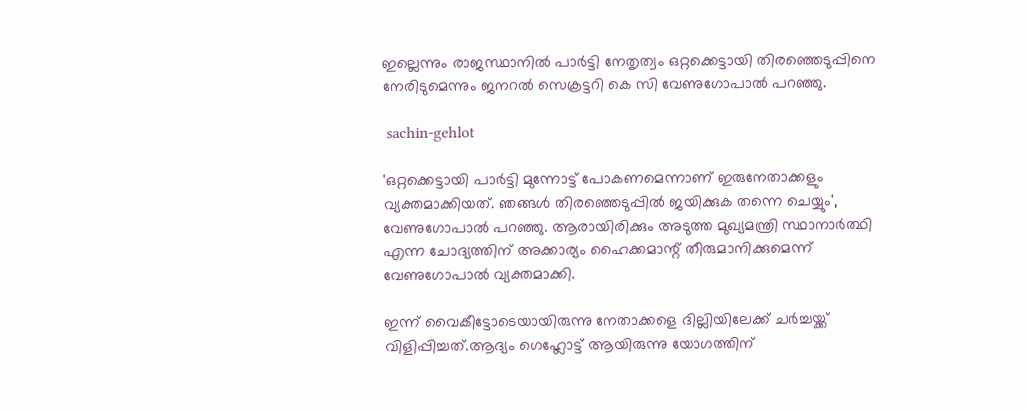ഇല്ലെന്നും രാജസ്ഥാനിൽ പാർട്ടി നേതൃത്വം ഒറ്റക്കെട്ടായി തിരഞ്ഞെടുപ്പിനെ നേരിടുമെന്നും ജനറൽ സെക്രട്ടറി കെ സി വേണുഗോപാൽ പറഞ്ഞു.

 sachin-gehlot

'ഒറ്റക്കെട്ടായി പാർട്ടി മുന്നോട്ട് പോകണമെന്നാണ് ഇരുനേതാക്കളും വ്യക്തമാക്കിയത്. ഞങ്ങൾ തിരഞ്ഞെടുപ്പിൽ ജയിക്കുക തന്നെ ചെയ്യും', വേണുഗോപാൽ പറഞ്ഞു. ആരായിരിക്കും അടുത്ത മുഖ്യമന്ത്രി സ്ഥാനാർത്ഥി എന്ന ചോദ്യത്തിന് അക്കാര്യം ഹൈക്കമാന്റ് തീരുമാനിക്കുമെന്ന് വേണുഗോപാൽ വ്യക്തമാക്കി.

ഇന്ന് വൈകീട്ടോടെയായിരുന്നു നേതാക്കളെ ദില്ലിയിലേക്ക് ചർച്ചയ്ക്ക് വിളിപ്പിച്ചത്.ആദ്യം ഗെഹ്ലോട്ട് ആയിരുന്നു യോഗത്തിന്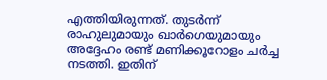എത്തിയിരുന്നത്. തുടർന്ന് രാഹുലുമായും ഖാർഗെയുമായും അദ്ദേഹം രണ്ട് മണിക്കൂറോളം ചർച്ച നടത്തി. ഇതിന്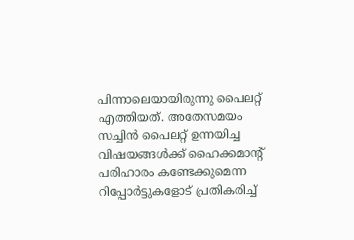പിന്നാലെയായിരുന്നു പൈലറ്റ് എത്തിയത്. അതേസമയം സച്ചിൻ പൈലറ്റ് ഉന്നയിച്ച വിഷയങ്ങൾക്ക് ഹൈക്കമാന്റ് പരിഹാരം കണ്ടേക്കുമെന്ന റിപ്പോർട്ടുകളോട് പ്രതികരിച്ച്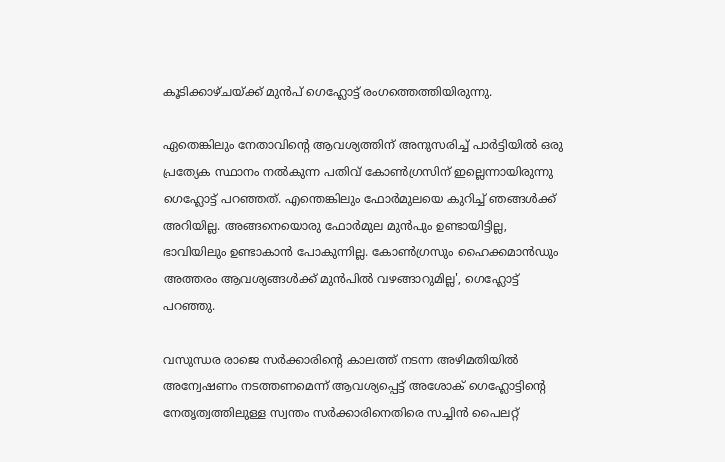കൂടിക്കാഴ്ചയ്ക്ക് മുൻപ് ഗെഹ്ലോട്ട് രംഗത്തെത്തിയിരുന്നു.

ഏതെങ്കിലും നേതാവിന്റെ ആവശ്യത്തിന് അനുസരിച്ച് പാർട്ടിയിൽ ഒരു പ്രത്യേക സ്ഥാനം നൽകുന്ന പതിവ് കോൺഗ്രസിന് ഇല്ലെന്നായിരുന്നു ഗെഹ്ലോട്ട് പറഞ്ഞത്. എന്തെങ്കിലും ഫോർമുലയെ കുറിച്ച് ഞങ്ങൾക്ക് അറിയില്ല. അങ്ങനെയൊരു ഫോർമുല മുൻപും ഉണ്ടായിട്ടില്ല, ഭാവിയിലും ഉണ്ടാകാൻ പോകുന്നില്ല. കോൺഗ്രസും ഹൈക്കമാൻഡും അത്തരം ആവശ്യങ്ങൾക്ക് മുൻപിൽ വഴങ്ങാറുമില്ല', ഗെഹ്ലോട്ട് പറഞ്ഞു.

വസുന്ധര രാജെ സർക്കാരിന്റെ കാലത്ത് നടന്ന അഴിമതിയില്‍ അന്വേഷണം നടത്തണമെന്ന് ആവശ്യപ്പെട്ട് അശോക് ഗെഹ്ലോട്ടിന്റെ നേതൃത്വത്തിലുള്ള സ്വന്തം സർക്കാരിനെതിരെ സച്ചിന്‍ പൈലറ്റ്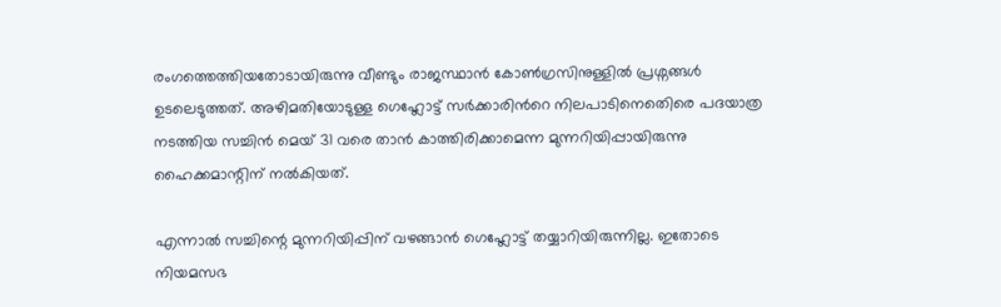രംഗത്തെത്തിയതോടായിരുന്നു വീണ്ടും രാജസ്ഥാൻ കോൺഗ്രസിനുള്ളിൽ പ്രശ്നങ്ങൾ ഉടലെടുത്തത്. അഴിമതിയോടുള്ള ഗെഹ്ലോട്ട് സര്‍ക്കാരിന്‍റെ നിലപാടിനെതെിരെ പദയാത്ര നടത്തിയ സച്ചിൻ മെയ് 31 വരെ താൻ കാത്തിരിക്കാമെന്ന മുന്നറിയിപ്പായിരുന്നു ഹൈക്കമാന്റിന് നൽകിയത്.

എന്നാൽ സച്ചിന്റെ മുന്നറിയിപ്പിന് വഴങ്ങാൻ ഗെഹ്ലോട്ട് തയ്യാറിയിരുന്നില്ല. ഇതോടെ നിയമസഭ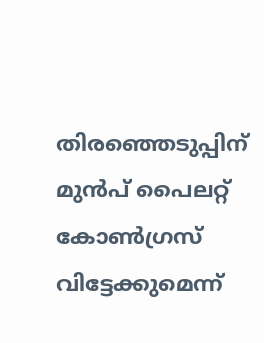തിരഞ്ഞെടുപ്പിന് മുൻപ് പൈലറ്റ് കോൺഗ്രസ് വിട്ടേക്കുമെന്ന്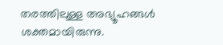തരത്തിലുള്ള അഭ്യൂഹങ്ങൾ ശക്തമായിരുന്നു.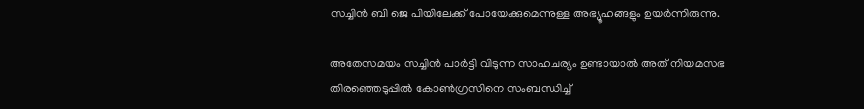സച്ചിൻ ബി ജെ പിയിലേക്ക് പോയേക്കുമെന്നുള്ള അഭ്യൂഹങ്ങളും ഉയർന്നിരുന്നു.

അതേസമയം സച്ചിൻ പാർട്ടി വിടുന്ന സാഹചര്യം ഉണ്ടായാൽ അത് നിയമസഭ തിരഞ്ഞെടുപ്പിൽ കോൺഗ്രസിനെ സംബന്ധിച്ച്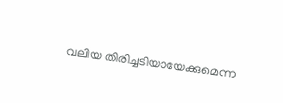വലിയ തിരിച്ചടിയായേക്കുമെന്ന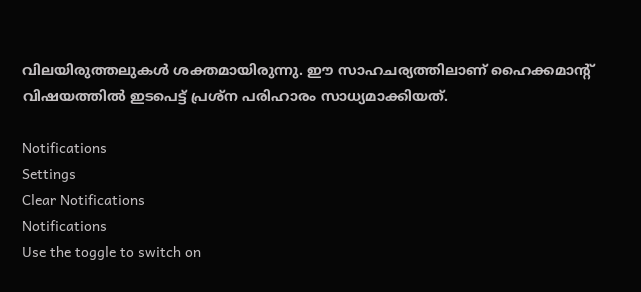വിലയിരുത്തലുകൾ ശക്തമായിരുന്നു. ഈ സാഹചര്യത്തിലാണ് ഹൈക്കമാന്റ് വിഷയത്തിൽ ഇടപെട്ട് പ്രശ്ന പരിഹാരം സാധ്യമാക്കിയത്.

Notifications
Settings
Clear Notifications
Notifications
Use the toggle to switch on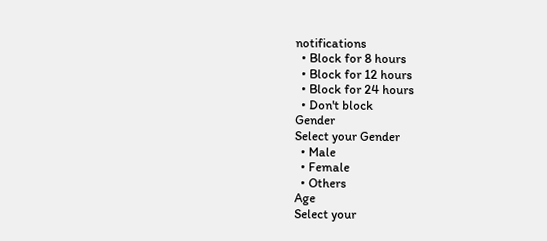notifications
  • Block for 8 hours
  • Block for 12 hours
  • Block for 24 hours
  • Don't block
Gender
Select your Gender
  • Male
  • Female
  • Others
Age
Select your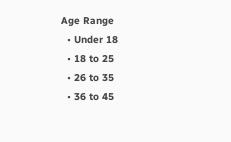Age Range
  • Under 18
  • 18 to 25
  • 26 to 35
  • 36 to 45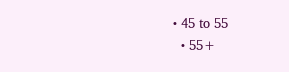• 45 to 55
  • 55+